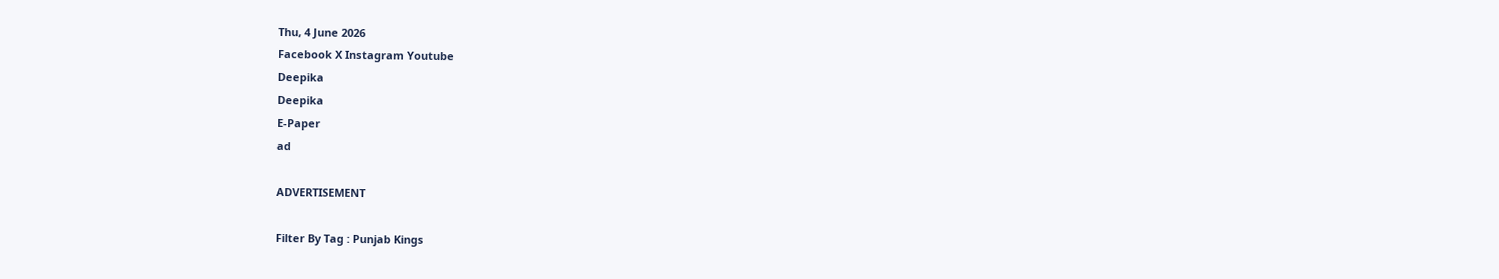Thu, 4 June 2026
Facebook X Instagram Youtube
Deepika
Deepika
E-Paper
ad

ADVERTISEMENT

Filter By Tag : Punjab Kings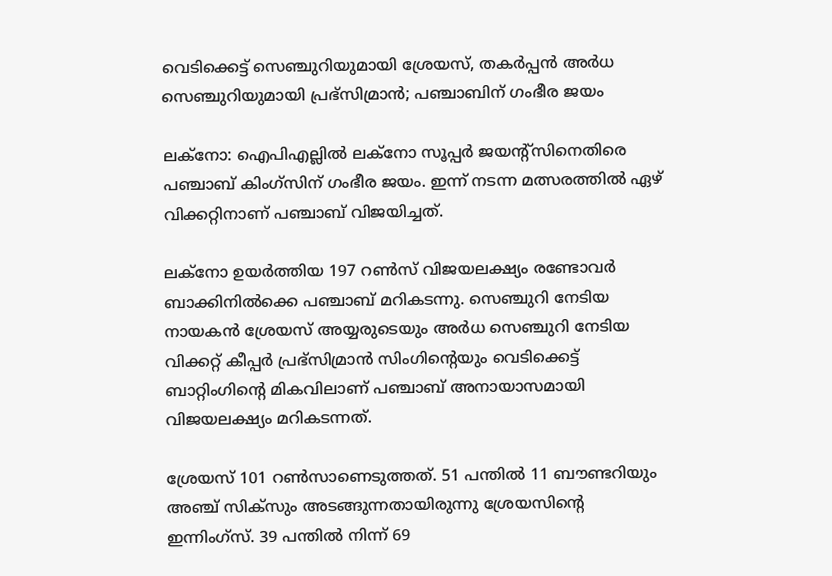വെടിക്കെട്ട് സെഞ്ചുറിയുമായി ശ്രേയസ്, തകർപ്പൻ അർധ സെഞ്ചുറിയുമായി പ്രഭ്സിമ്രാൻ; പഞ്ചാബിന് ഗംഭീര ജയം

ലക്നോ: ഐപിഎല്ലിൽ ലക്നോ സൂപ്പർ ജയന്‍റ്സിനെതിരെ പഞ്ചാബ് കിംഗ്സിന് ഗംഭീര ജയം. ഇന്ന് നടന്ന മത്സരത്തിൽ ഏഴ് വിക്കറ്റിനാണ് പഞ്ചാബ് വിജയിച്ചത്.

ലക്നോ ഉയർത്തിയ 197 റൺസ് വിജയലക്ഷ്യം രണ്ടോവർ ബാക്കിനിൽക്കെ പഞ്ചാബ് മറികടന്നു. സെഞ്ചുറി നേടിയ നായകൻ ശ്രേയസ് അയ്യരുടെയും അർധ സെഞ്ചുറി നേടിയ വിക്കറ്റ് കീപ്പർ പ്രഭ്സിമ്രാൻ സിംഗിന്‍റെയും വെടിക്കെട്ട് ബാറ്റിംഗിന്‍റെ മികവിലാണ് പഞ്ചാബ് അനായാസമായി വിജയലക്ഷ്യം മറികടന്നത്.

ശ്രേയസ് 101 റൺസാണെടുത്തത്. 51 പന്തിൽ 11 ബൗണ്ടറിയും അഞ്ച് സിക്സും അടങ്ങുന്നതായിരുന്നു ശ്രേയസിന്‍റെ ഇന്നിംഗ്സ്. 39 പന്തിൽ നിന്ന് 69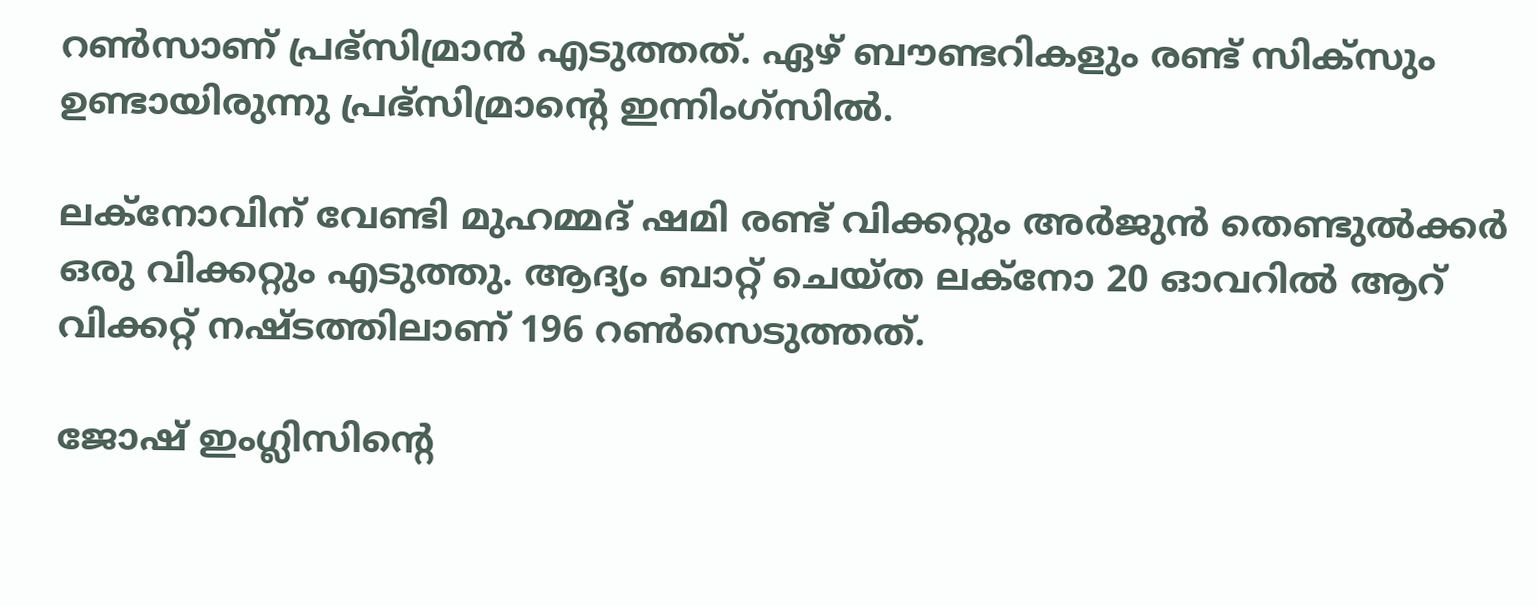റൺസാണ് പ്രഭ്സിമ്രാൻ എടുത്തത്. ഏഴ് ബൗണ്ടറികളും രണ്ട് സിക്സും ഉണ്ടായിരുന്നു പ്രഭ്സിമ്രാന്‍റെ ഇന്നിംഗ്സിൽ.

ലക്നോവിന് വേണ്ടി മുഹമ്മദ് ഷമി രണ്ട് വിക്കറ്റും അർജുൻ തെണ്ടുൽക്കർ ഒരു വിക്കറ്റും എടുത്തു. ആദ്യം ബാറ്റ് ചെയ്ത ലക്നോ 20 ഓവറിൽ ആറ് വിക്കറ്റ് നഷ്ടത്തിലാണ് 196 റൺസെടുത്തത്.

ജോഷ് ഇംഗ്ലിസിന്‍റെ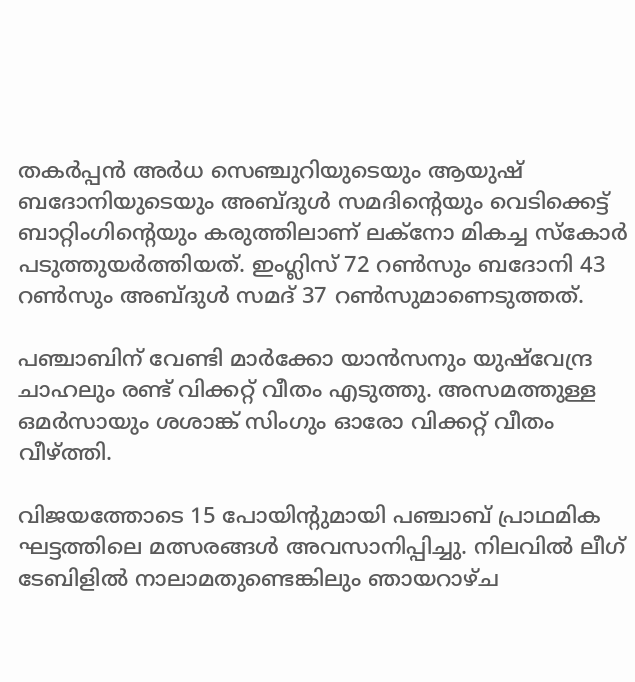തകർപ്പൻ അർധ സെഞ്ചുറിയുടെയും ആയുഷ് ബദോനിയുടെയും അബ്ദുൾ സമദിന്‍റെയും വെടിക്കെട്ട് ബാറ്റിംഗിന്‍റെയും കരുത്തിലാണ് ലക്നോ മികച്ച സ്കോർ പടുത്തുയർത്തിയത്. ഇംഗ്ലിസ് 72 റൺസും ബദോനി 43 റൺസും അബ്ദുൾ സമദ് 37 റൺസുമാണെടുത്തത്.

പഞ്ചാബിന് വേണ്ടി മാർക്കോ യാൻസനും യുഷ്‌വേന്ദ്ര ചാഹലും രണ്ട് വിക്കറ്റ് വീതം എടുത്തു. അസമത്തുള്ള ഒമർസായും ശശാങ്ക് സിംഗും ഓരോ വിക്കറ്റ് വീതം വീഴ്ത്തി.

വിജയത്തോടെ 15 പോയിന്‍റുമായി പഞ്ചാബ് പ്രാഥമിക ഘട്ടത്തിലെ മത്സരങ്ങൾ അവസാനിപ്പിച്ചു. നിലവിൽ ലീഗ് ടേബിളിൽ നാലാമതുണ്ടെങ്കിലും ഞായറാഴ്ച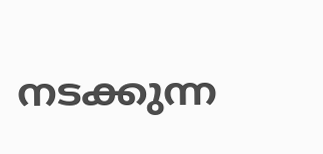നടക്കുന്ന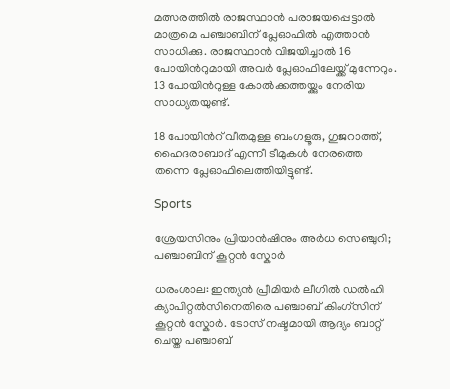മത്സരത്തിൽ രാജസ്ഥാൻ പരാജയപ്പെട്ടാൽ മാത്രമെ പഞ്ചാബിന് പ്ലേഓഫിൽ എത്താൻ സാധിക്കു. രാജസ്ഥാൻ വിജയിച്ചാൽ 16 പോയിന്‍റുമായി അവർ പ്ലേഓഫിലേയ്ക്ക് മുന്നേറും. 13 പോയിന്‍റുള്ള കോൽക്കത്ത‍യ്ക്കും നേരിയ സാധ്യതയുണ്ട്.

18 പോയിന്‍റ് വീതമുള്ള ബംഗളൂരു, ഗുജറാത്ത്, ഹൈദരാബാദ് എന്നീ ടീമുകൾ നേരത്തെ തന്നെ പ്ലേഓഫിലെത്തിയിട്ടുണ്ട്.

Sports

ശ്രേയസിനും പ്രിയാന്‍ഷിനും അര്‍ധ സെഞ്ചുറി; പഞ്ചാബിന് കൂറ്റൻ സ്കോർ

ധരംശാല: ഇന്ത്യന്‍ പ്രീമിയര്‍ ലീഗിൽ ഡല്‍ഹി ക്യാപിറ്റല്‍സിനെതിരെ പഞ്ചാബ് കിംഗ്സിന് കൂറ്റൻ സ്കോർ. ടോസ് നഷ്ടമായി ആദ്യം ബാറ്റ് ചെയ്ത പഞ്ചാബ്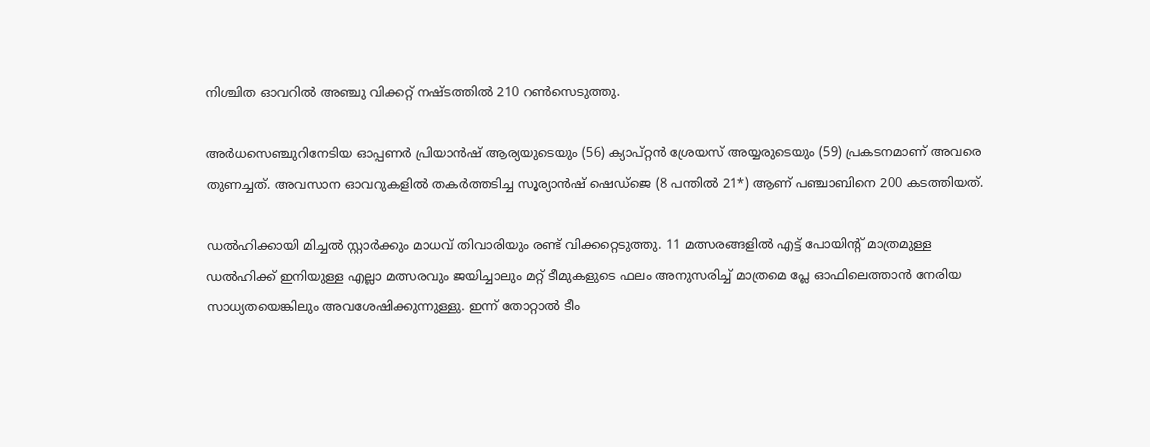നിശ്ചിത ഓവറില്‍ അഞ്ചു വിക്കറ്റ് നഷ്ടത്തില്‍ 210 റണ്‍സെടുത്തു.

അർധസെഞ്ചുറിനേടിയ ഓപ്പണര്‍ പ്രിയാന്‍ഷ് ആര്യയുടെയും (56) ക്യാപ്റ്റൻ ശ്രേയസ് അയ്യരുടെയും (59) പ്രകടനമാണ് അവരെ തുണച്ചത്. അവസാന ഓവറുകളില്‍ തകര്‍ത്തടിച്ച സൂര്യാൻഷ് ഷെഡ്ജെ (8 പന്തില്‍ 21*) ആണ് പഞ്ചാബിനെ 200 കടത്തിയത്.

ഡല്‍ഹിക്കായി മിച്ചല്‍ സ്റ്റാര്‍ക്കും മാധവ് തിവാരിയും രണ്ട് വിക്കറ്റെടുത്തു. 11 മത്സരങ്ങളില്‍ എട്ട് പോയിന്‍റ് മാത്രമുള്ള ഡല്‍ഹിക്ക് ഇനിയുള്ള എല്ലാ മത്സരവും ജയിച്ചാലും മറ്റ് ടീമുകളുടെ ഫലം അനുസരിച്ച് മാത്രമെ പ്ലേ ഓഫിലെത്താന്‍ നേരിയ സാധ്യതയെങ്കിലും അവശേഷിക്കുന്നുള്ളു. ഇന്ന് തോറ്റാല്‍ ടീം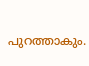പുറത്താകും.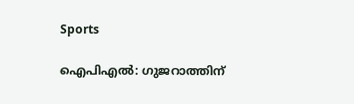Sports

ഐപിഎൽ: ഗുജറാത്തിന്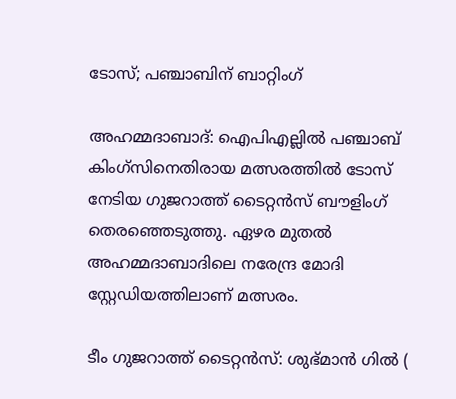ടോസ്; പഞ്ചാബിന് ബാറ്റിംഗ്

അഹമ്മദാബാദ്: ഐപിഎല്ലിൽ പഞ്ചാബ് കിംഗ്സിനെതിരായ മത്സരത്തിൽ ടോസ് നേടിയ ഗുജറാത്ത് ടൈറ്റൻസ് ബൗളിംഗ് തെരഞ്ഞെടുത്തു. ഏഴര മുതൽ അഹമ്മദാബാദിലെ നരേന്ദ്ര മോദി സ്റ്റേഡിയത്തിലാണ് മത്സരം.

ടീം ഗുജറാത്ത് ടൈറ്റൻസ്: ശുഭ്മാൻ ഗിൽ (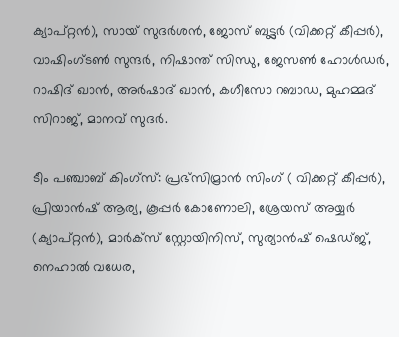ക്യാപ്റ്റൻ), സായ് സുദർശൻ, ജോസ് ബട്ട്ലർ (വിക്കറ്റ് കീപ്പർ), വാഷിംഗ്ടൺ സുന്ദർ, നിഷാന്ത് സിന്ധു, ജേസൺ ഹോൾഡർ, റാഷിദ് ഖാൻ, അർഷാദ് ഖാൻ, കഗീസോ റബാഡ, മുഹമ്മദ് സിറാജ്, മാനവ് സുദർ.

ടീം പഞ്ചാബ് കിംഗ്സ്: പ്രഭ്സിമ്രാൻ സിംഗ് ( വിക്കറ്റ് കീപ്പർ), പ്രിയാൻഷ് ആര്യ, കൂപ്പർ കോണോലി, ശ്രേയസ് അയ്യർ (ക്യാപ്റ്റൻ), മാർക്സ് സ്റ്റോയിനിസ്, സുര്യാൻഷ് ഷെഡ്ജ്, നെഹാൽ വധേര,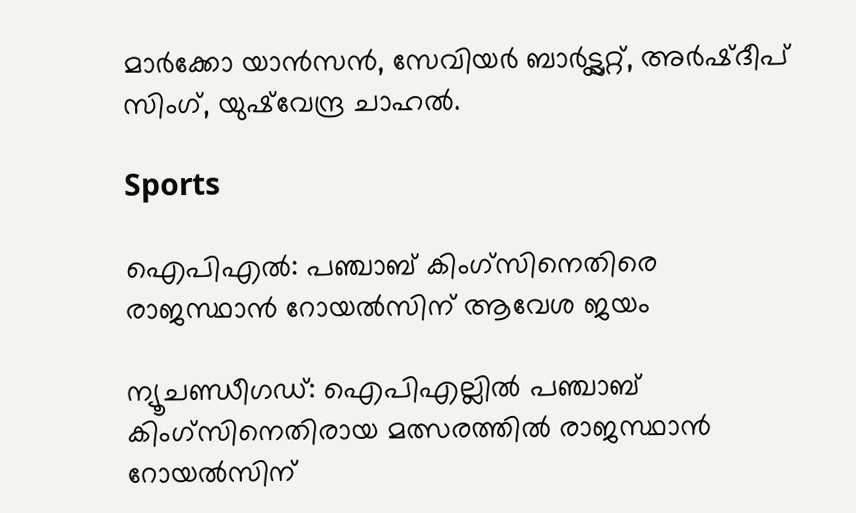മാർക്കോ യാൻസൻ, സേവിയർ ബാർട്ട്ലറ്റ്, അർഷ്ദീപ് സിംഗ്, യുഷ്‌വേന്ദ്ര ചാഹൽ.

Sports

ഐപിഎൽ: പഞ്ചാബ് കിംഗ്സിനെതിരെ രാജസ്ഥാൻ റോയൽസിന് ആവേശ ജയം

ന്യൂചണ്ഡീഗഡ്: ഐപിഎല്ലിൽ പഞ്ചാബ് കിംഗ്സിനെതിരായ മത്സരത്തിൽ രാജസ്ഥാൻ റോയൽസിന്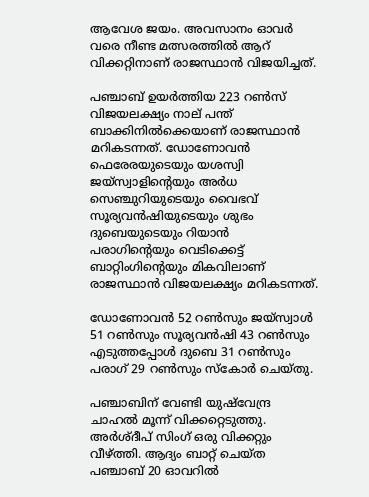ആവേശ ജയം. അവസാനം ഓവർ വരെ നീണ്ട മത്സരത്തിൽ ആറ് വിക്കറ്റിനാണ് രാജസ്ഥാൻ വിജയിച്ചത്.

പഞ്ചാബ് ഉ‍യർത്തിയ 223 റൺസ് വിജയലക്ഷ്യം നാല് പന്ത് ബാക്കിനിൽക്കെയാണ് രാജസ്ഥാൻ മറികടന്നത്. ഡോണോവൻ ഫെരേരയുടെയും യശസ്വി ജയ്സ്വാളിന്‍റെയും അർധ സെഞ്ചുറിയുടെയും വൈഭവ് സൂര്യവൻഷിയുടെയും ശുഭം ദുബെയുടെയും റിയാൻ പരാഗിന്‍റെയും വെടിക്കെട്ട് ബാറ്റിംഗിന്‍റെയും മികവിലാണ് രാജസ്ഥാൻ വിജയലക്ഷ്യം മറികടന്നത്.

ഡോണോവൻ 52 റൺസും ജയ്സ്വാൾ 51 റൺസും സൂര്യവൻഷി 43 റൺസും എടുത്തപ്പോൾ ദുബെ 31 റൺസും പരാഗ് 29 റൺസും സ്കോർ ചെയ്തു.

പഞ്ചാബിന് വേണ്ടി യുഷ്‌വേന്ദ്ര ചാഹൽ മൂന്ന് വിക്കറ്റെടുത്തു. അർശ്ദീപ് സിംഗ് ഒരു വിക്കറ്റും വീഴ്ത്തി. ആദ്യം ബാറ്റ് ചെയ്ത പഞ്ചാബ് 20 ഓവറിൽ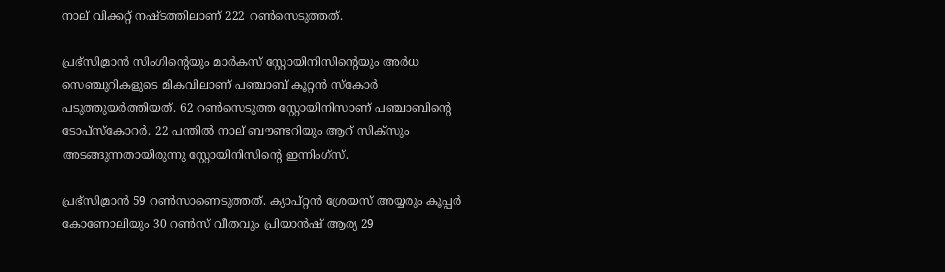നാല് വിക്കറ്റ് നഷ്ടത്തിലാണ് 222 റൺസെടുത്തത്.

പ്രഭ്സിമ്രാൻ സിംഗിന്‍റെയും മാർകസ് സ്റ്റോയിനിസിന്‍റെയും അർധ സെഞ്ചുറികളുടെ മികവിലാണ് പഞ്ചാബ് കൂറ്റൻ സ്കോർ പടുത്തുയർത്തിയത്. 62 റൺസെടുത്ത സ്റ്റോയിനിസാണ് പഞ്ചാബിന്‍റെ ടോപ്സ്കോറർ. 22 പന്തിൽ നാല് ബൗണ്ടറിയും ആറ് സിക്സും അടങ്ങുന്നതായിരുന്നു സ്റ്റോയിനിസിന്‍റെ ഇന്നിംഗ്സ്.

പ്രഭ്സിമ്രാൻ 59 റൺസാണെടുത്തത്. ക്യാപ്റ്റൻ ശ്രേയസ് അയ്യരും കൂപ്പർ കോണോലിയും 30 റൺസ് വീതവും പ്രിയാൻഷ് ആര്യ 29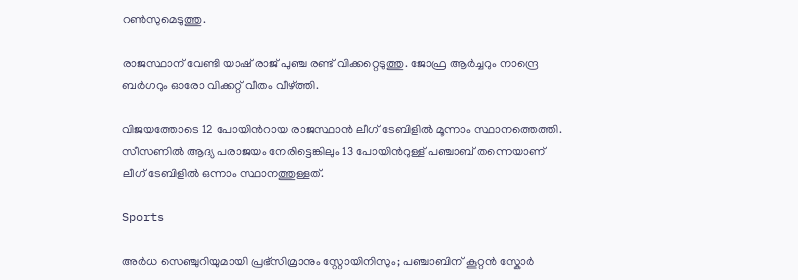റൺസുമെടുത്തു.

രാജസ്ഥാന് വേണ്ടി യാഷ് രാജ് പുഞ്ച രണ്ട് വിക്കറ്റെടുത്തു. ജോഫ്ര ആർച്ചറും നാന്ദ്രെ ബർഗറും ഓരോ വിക്കറ്റ് വീതം വീഴ്ത്തി.

വിജയത്തോടെ 12 പോയിന്‍റായ രാജസ്ഥാൻ ലീഗ് ടേബിളിൽ മൂന്നാം സ്ഥാനത്തെത്തി. സീസണിൽ ആദ്യ പരാജയം നേരിട്ടെങ്കിലും 13 പോയിന്‍റുള്ള് പഞ്ചാബ് തന്നെയാണ് ലീഗ് ടേബിളിൽ ഒന്നാം സ്ഥാനത്തുള്ളത്.

Sports

അർധ സെഞ്ചുറിയുമായി പ്രഭ്സിമ്രാനും സ്റ്റോയിനിസും; പഞ്ചാബിന് കൂറ്റൻ സ്കോർ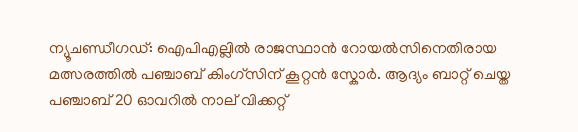ന്യൂചണ്ഡീഗഡ്: ഐപിഎല്ലിൽ രാജസ്ഥാൻ റോയൽസിനെതിരായ മത്സരത്തിൽ പഞ്ചാബ് കിംഗ്സിന് കൂറ്റൻ സ്കോർ. ആദ്യം ബാറ്റ് ചെയ്ത പഞ്ചാബ് 20 ഓവറിൽ നാല് വിക്കറ്റ്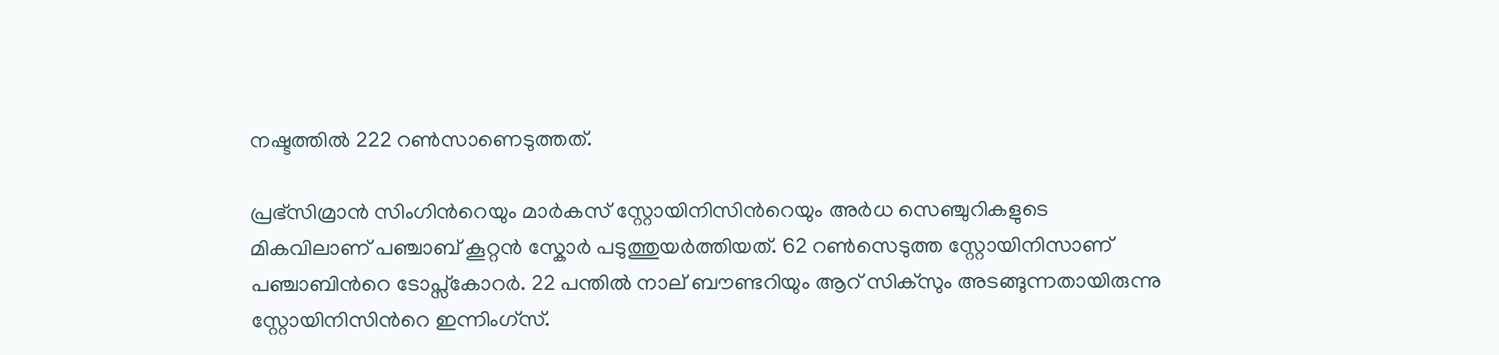നഷ്ടത്തിൽ 222 റൺസാണെടുത്തത്.

പ്രഭ്സിമ്രാൻ സിംഗിന്‍റെയും മാർകസ് സ്റ്റോയിനിസിന്‍റെയും അർധ സെഞ്ചുറികളുടെ മികവിലാണ് പഞ്ചാബ് കൂറ്റൻ സ്കോർ പടുത്തുയർത്തിയത്. 62 റൺസെടുത്ത സ്റ്റോയിനിസാണ് പഞ്ചാബിന്‍റെ ടോപ്സ്കോറർ. 22 പന്തിൽ നാല് ബൗണ്ടറിയും ആറ് സിക്സും അടങ്ങുന്നതായിരുന്നു സ്റ്റോയിനിസിന്‍റെ ഇന്നിംഗ്സ്.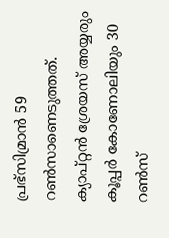പ്രഭ്സിമ്രാൻ 59 റൺസാണെടുത്തത്. ക്യാപ്റ്റൻ ശ്രേയസ് അയ്യരും കൂപ്പർ കോണോലിയും 30 റൺസ്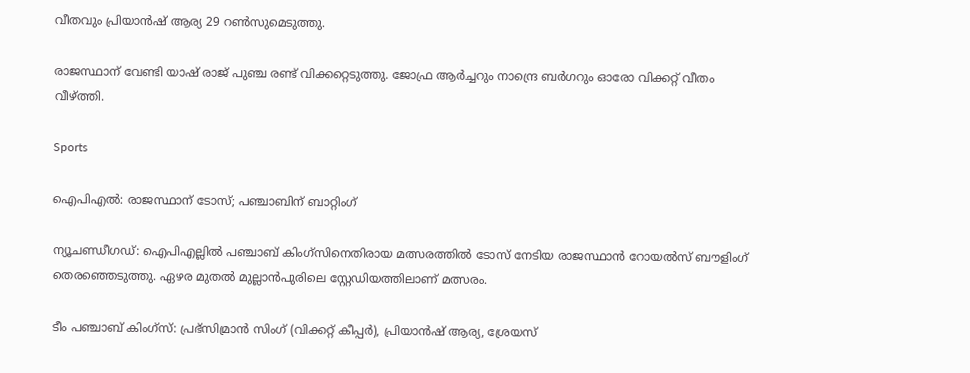വീതവും പ്രിയാൻഷ് ആര്യ 29 റൺസുമെടുത്തു.

രാജസ്ഥാന് വേണ്ടി യാഷ് രാജ് പുഞ്ച രണ്ട് വിക്കറ്റെടുത്തു. ജോഫ്ര ആർച്ചറും നാന്ദ്രെ ബർഗറും ഓരോ വിക്കറ്റ് വീതം വീഴ്ത്തി.

Sports

ഐപിഎൽ: രാജസ്ഥാന് ടോസ്; പഞ്ചാബിന് ബാറ്റിംഗ്

ന്യൂചണ്ഡീഗഡ്: ഐപിഎല്ലിൽ പഞ്ചാബ് കിംഗ്സിനെതിരായ മത്സരത്തിൽ ടോസ് നേടിയ രാജസ്ഥാൻ റോയൽസ് ബൗളിംഗ് തെരഞ്ഞെടുത്തു. ഏഴര മുതൽ മുല്ലാൻപുരിലെ സ്റ്റേഡിയത്തിലാണ് മത്സരം.

ടീം പഞ്ചാബ് കിംഗ്സ്: പ്രഭ്സിമ്രാൻ സിംഗ് (വിക്കറ്റ് കീപ്പർ), പ്രിയാൻഷ് ആര്യ, ശ്രേയസ്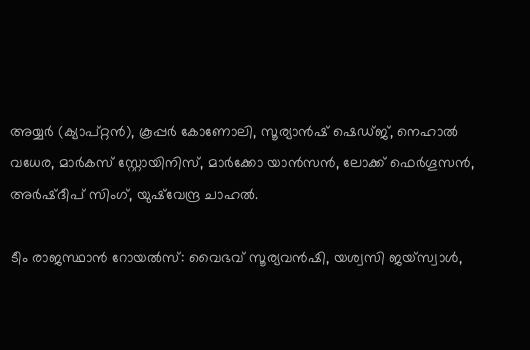അയ്യർ (ക്യാപ്റ്റൻ), കൂപ്പർ കോണോലി, സൂര്യാൻഷ് ഷെഡ്‌ജ്, നെഹാൽ വധേര, മാർകസ് സ്റ്റോയിനിസ്, മാർക്കോ യാൻസൻ, ലോക്ക് ഫെർഗൂസൻ, അർഷ്ദീപ് സിംഗ്, യുഷ്‌വേന്ദ്ര ചാഹൽ.

ടീം രാജസ്ഥാൻ റോയൽസ്: വൈഭവ് സൂര്യവൻഷി, യശ്വസി ജയ്സ്വാൾ,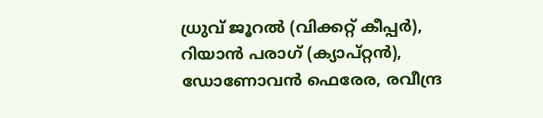ധ്രുവ് ജൂറൽ (വിക്കറ്റ് കീപ്പർ), റിയാൻ പരാഗ് (ക്യാപ്റ്റൻ), ഡോണോവൻ ഫെരേര, രവീന്ദ്ര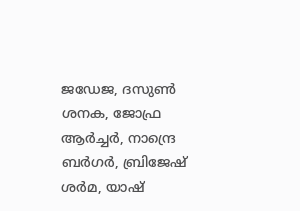ജഡേജ, ദസുൺ ശനക, ജോഫ്ര ആർച്ചർ, നാന്ദ്രെ ബർഗർ, ബ്രിജേഷ് ശർമ, യാഷ്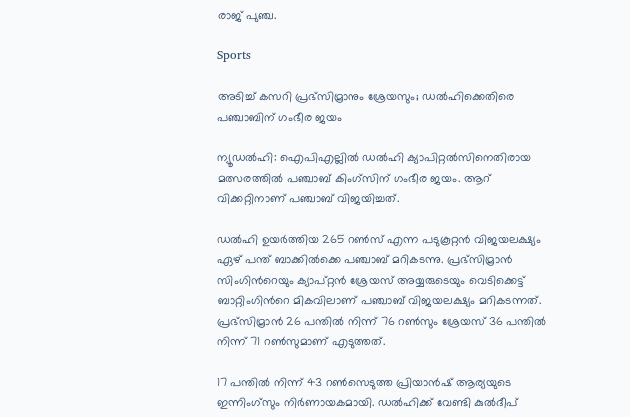രാജ് പുഞ്ച.

Sports

അടിച്ച് കസറി പ്രഭ്സിമ്രാനും ശ്രേയസും; ഡൽഹിക്കെതിരെ പഞ്ചാബിന് ഗംഭീര ജയം

ന്യൂഡൽഹി: ഐപിഎല്ലിൽ ഡൽഹി ക്യാപിറ്റൽസിനെതിരായ മത്സരത്തിൽ പഞ്ചാബ് കിംഗ്സിന് ഗംഭീര ജയം. ആറ് വിക്കറ്റിനാണ് പഞ്ചാബ് വിജയിച്ചത്.

ഡൽഹി ഉയർത്തിയ 265 റൺസ് എന്ന പടുകൂറ്റൻ വിജയലക്ഷ്യം ഏഴ് പന്ത് ബാക്കിൽക്കെ പഞ്ചാബ് മറികടന്നു. പ്രഭ്സിമ്രാൻ സിംഗിന്‍റെയും ക്യാപ്റ്റൻ ശ്രേയസ് അയ്യരുടെയും വെടിക്കെട്ട് ബാറ്റിംഗിന്‍റെ മികവിലാണ് പഞ്ചാബ് വിജയലക്ഷ്യം മറികടന്നത്. പ്രഭ്സിമ്രാൻ 26 പന്തിൽ നിന്ന് 76 റൺസും ശ്രേയസ് 36 പന്തിൽ നിന്ന് 71 റൺസുമാണ് എടുത്തത്.

17 പന്തിൽ നിന്ന് 43 റൺസെടുത്ത പ്രിയാൻഷ് ആര്യയുടെ ഇന്നിംഗ്സും നിർണായകമായി. ഡൽഹിക്ക് വേണ്ടി കുൽദീപ്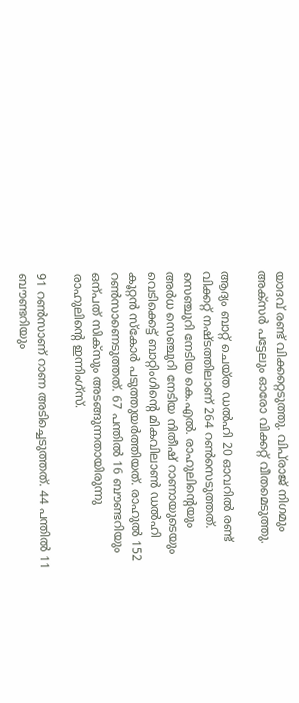യാദവ് രണ്ട് വിക്കറ്റെടുത്തു. വിപ്‌രാജ് നിഗമും അക്സർ പട്ടേലും ഓരോ വിക്കറ്റ് വീതമെടുത്തു.

ആദ്യം ബാറ്റ് ചെയ്ത ഡൽഹി 20 ഓവറിൽ രണ്ട് വിക്കറ്റ് നഷ്ടത്തിലാണ് 264 റൺസെടുത്തത്. സെഞ്ചുറി നേടിയ കെ.എൽ. രാഹുലിന്‍റെയും അർധ സെഞ്ചുറി നേടിയ നിതീഷ് റാണായുടെയും വെടിക്കെട്ട് ബാറ്റിംഗിന്‍റെ മികവിലാൺ ഡൽഹി കൂറ്റൻ സ്കോർ പടുത്തുയർത്തിയത്. രാഹുൽ 152 റൺസാണെടുത്തത്. 67 പന്തിൽ 16 ബൗണ്ടറിയും ഒന്പത് സിക്സും അടങ്ങുന്നതായിരുന്നു രാഹുലിന്‍റെ ഇന്നിംഗ്സ്.

91 റൺസാണ് റാണ അടിച്ചെടുത്തത്. 44 പന്തിൽ 11 ബൗണ്ടറിയും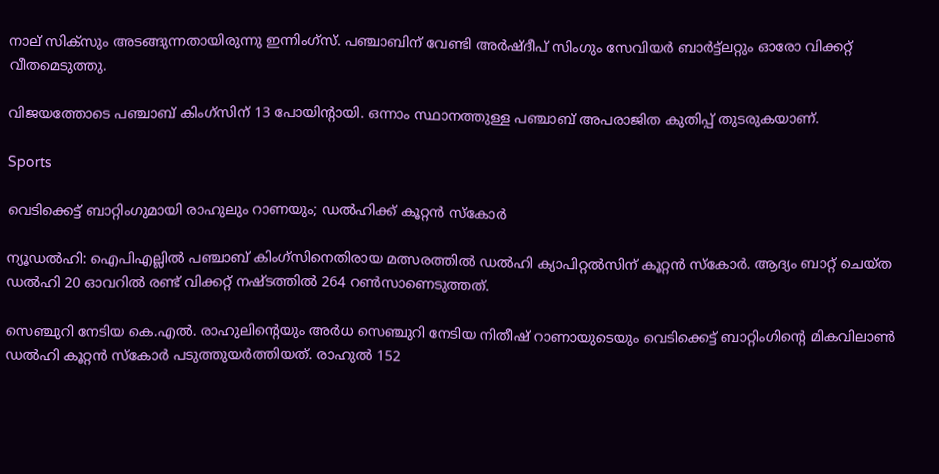നാല് സിക്സും അടങ്ങുന്നതായിരുന്നു ഇന്നിംഗ്സ്. പഞ്ചാബിന് വേണ്ടി അർഷ്ദീപ് സിംഗും സേവിയർ ബാർട്ട്ലറ്റും ഓരോ വിക്കറ്റ് വീതമെടുത്തു.

വിജയത്തോടെ പഞ്ചാബ് കിംഗ്സിന് 13 പോയിന്‍റായി. ഒന്നാം സ്ഥാനത്തുള്ള പഞ്ചാബ് അപരാജിത കുതിപ്പ് തുടരുകയാണ്.

Sports

വെടിക്കെട്ട് ബാറ്റിംഗുമായി രാഹുലും റാണയും; ഡൽഹിക്ക് കൂറ്റൻ സ്കോർ

ന്യൂഡൽഹി: ഐപിഎല്ലിൽ പഞ്ചാബ് കിംഗ്സിനെതിരായ മത്സരത്തിൽ ഡൽഹി ക്യാപിറ്റൽസിന് കൂറ്റൻ സ്കോർ. ആദ്യം ബാറ്റ് ചെയ്ത ഡൽഹി 20 ഓവറിൽ രണ്ട് വിക്കറ്റ് നഷ്ടത്തിൽ 264 റൺസാണെടുത്തത്.

സെഞ്ചുറി നേടിയ കെ.എൽ. രാഹുലിന്‍റെയും അർധ സെഞ്ചുറി നേടിയ നിതീഷ് റാണായുടെയും വെടിക്കെട്ട് ബാറ്റിംഗിന്‍റെ മികവിലാൺ ഡൽഹി കൂറ്റൻ സ്കോർ പടുത്തുയർത്തിയത്. രാഹുൽ 152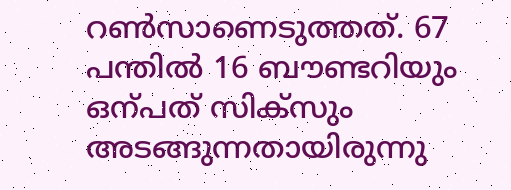റൺസാണെടുത്തത്. 67 പന്തിൽ 16 ബൗണ്ടറിയും ഒന്പത് സിക്സും അടങ്ങുന്നതായിരുന്നു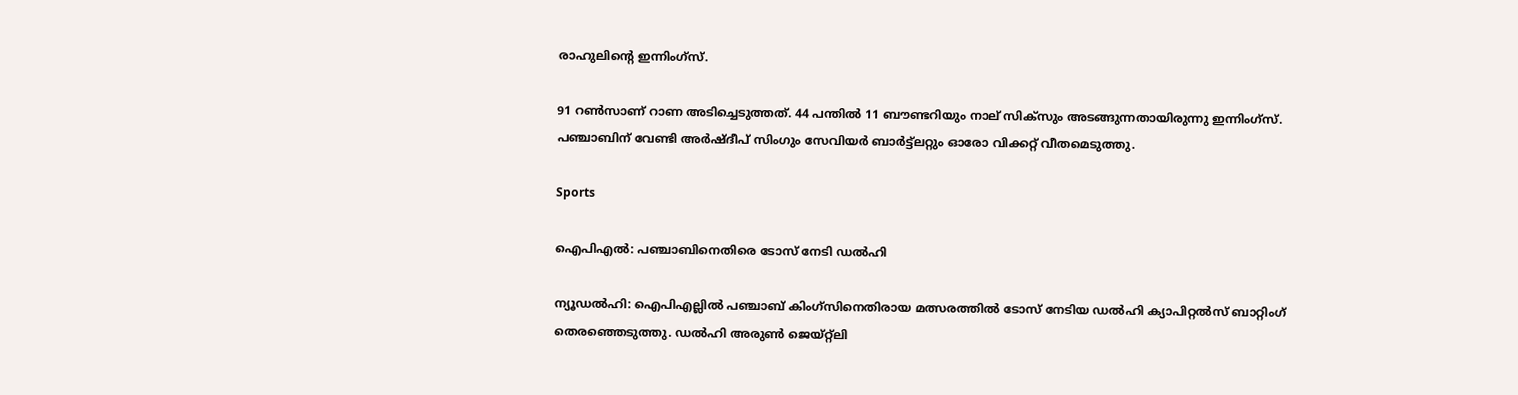രാഹുലിന്‍റെ ഇന്നിംഗ്സ്.

91 റൺസാണ് റാണ അടിച്ചെടുത്തത്. 44 പന്തിൽ 11 ബൗണ്ടറിയും നാല് സിക്സും അടങ്ങുന്നതായിരുന്നു ഇന്നിംഗ്സ്. പഞ്ചാബിന് വേണ്ടി അർഷ്ദീപ് സിംഗും സേവിയർ ബാർട്ട്ലറ്റും ഓരോ വിക്കറ്റ് വീതമെടുത്തു.

Sports

ഐപിഎൽ: പഞ്ചാബിനെതിരെ ടോസ് നേടി ഡൽഹി

ന്യൂഡൽഹി: ഐപിഎല്ലിൽ പഞ്ചാബ് കിംഗ്സിനെതിരായ മത്സരത്തിൽ ടോസ് നേടിയ ഡൽഹി ക്യാപിറ്റൽസ് ബാറ്റിംഗ് തെരഞ്ഞെടുത്തു. ഡൽഹി അരുൺ ജെയ്റ്റ്ലി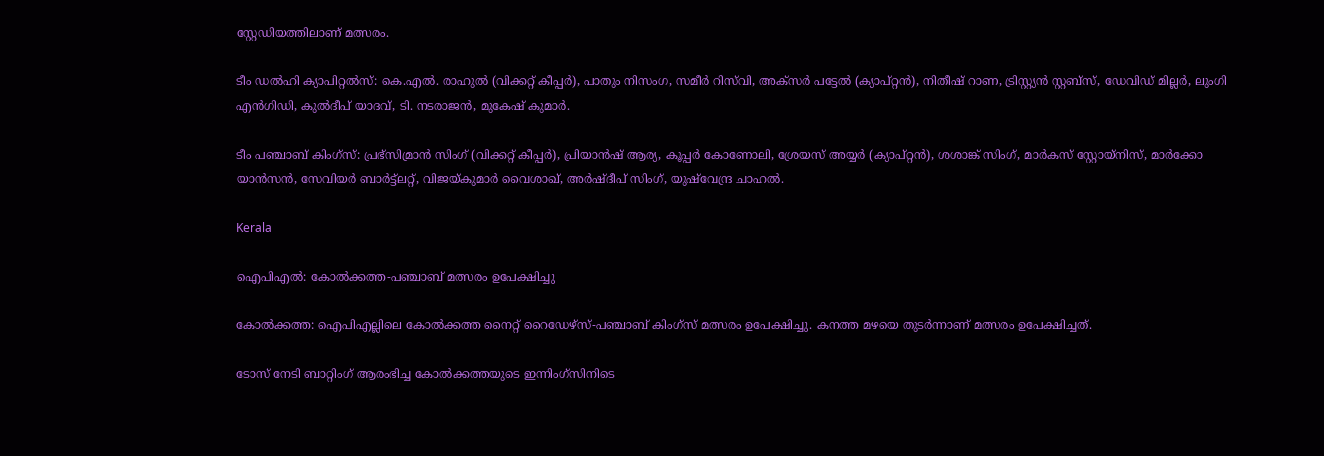സ്റ്റേഡിയത്തിലാണ് മത്സരം.

ടീം ഡൽഹി ക്യാപിറ്റൽസ്: കെ.എൽ. രാഹുൽ (വിക്കറ്റ് കീപ്പർ), പാതും നിസംഗ, സമീർ റിസ്‌വി, അക്സർ പട്ടേൽ (ക്യാപ്റ്റൻ), നിതീഷ് റാണ, ട്രിസ്റ്റ്യൻ സ്റ്റബ്സ്, ഡേവിഡ് മില്ലർ, ലുംഗി എൻഗിഡി, കുൽദീപ് യാദവ്, ടി. നടരാജൻ, മുകേഷ് കുമാർ.

ടീം പഞ്ചാബ് കിംഗ്സ്: പ്രഭ്സിമ്രാൻ സിംഗ് (വിക്കറ്റ് കീപ്പർ), പ്രിയാൻഷ് ആര്യ, കൂപ്പർ കോണോലി, ശ്രേയസ് അയ്യർ (ക്യാപ്റ്റൻ), ശശാങ്ക് സിംഗ്, മാർകസ് സ്റ്റോയ്നിസ്, മാർക്കോ യാൻസൻ, സേവിയർ ബാർട്ട്ലറ്റ്, വിജയ്കുമാർ വൈശാഖ്, അർഷ്ദീപ് സിംഗ്, യുഷ്‌വേന്ദ്ര ചാഹൽ.

Kerala

ഐപിഎൽ: കോൽക്കത്ത-പഞ്ചാബ് മത്സരം ഉപേക്ഷിച്ചു

കോൽക്കത്ത: ഐപിഎല്ലിലെ കോൽക്കത്ത നൈറ്റ് റൈഡേഴ്സ്-പഞ്ചാബ് കിംഗ്സ് മത്സരം ഉപേക്ഷിച്ചു. കനത്ത മഴയെ തുടർന്നാണ് മത്സരം ഉപേക്ഷിച്ചത്.

ടോസ് നേടി ബാറ്റിംഗ് ആരംഭിച്ച കോൽക്കത്തയുടെ ഇന്നിംഗ്സിനിടെ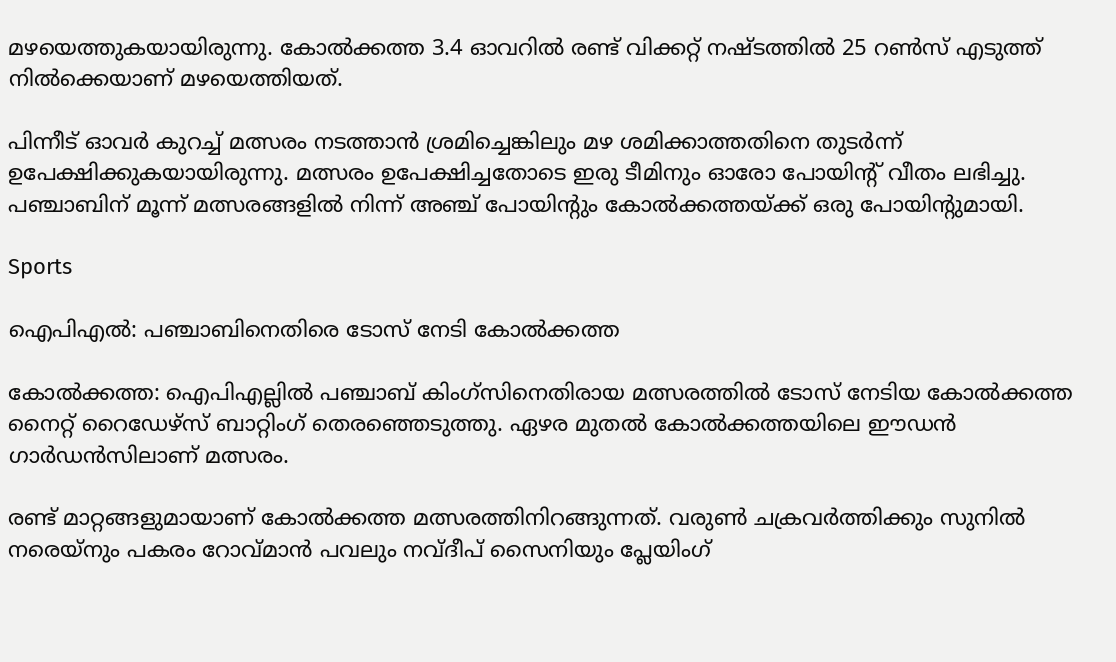മഴയെത്തുകയായിരുന്നു. കോൽക്കത്ത 3.4 ഓവറിൽ രണ്ട് വിക്കറ്റ് നഷ്ടത്തിൽ 25 റൺസ് എടുത്ത് നിൽക്കെയാണ് മഴയെത്തിയത്.

പിന്നീട് ഓവർ കുറച്ച് മത്സരം നടത്താൻ‌ ശ്രമിച്ചെങ്കിലും മഴ ശമിക്കാത്തതിനെ തുടർന്ന് ഉപേക്ഷിക്കുകയായിരുന്നു. മത്സരം ഉപേക്ഷിച്ചതോടെ ഇരു ടീമിനും ഓരോ പോയിന്‍റ് വീതം ലഭിച്ചു. പഞ്ചാബിന് മൂന്ന് മത്സരങ്ങളിൽ നിന്ന് അഞ്ച് പോയിന്‍റും കോൽക്കത്തയ്ക്ക് ഒരു പോയിന്‍റുമായി.

Sports

ഐപിഎൽ: പഞ്ചാബിനെതിരെ ടോസ് നേടി കോൽക്കത്ത

കോൽക്കത്ത: ഐപിഎല്ലിൽ പഞ്ചാബ് കിംഗ്സിനെതിരായ മത്സരത്തിൽ ടോസ് നേടിയ കോൽക്കത്ത നൈറ്റ് റൈഡേഴ്സ് ബാറ്റിംഗ് തെരഞ്ഞെടുത്തു. ഏഴര മുതൽ കോൽക്കത്തയിലെ ഈഡൻ ഗാർഡൻസിലാണ് മത്സരം.

രണ്ട് മാറ്റങ്ങളുമായാണ് കോൽക്കത്ത മത്സരത്തിനിറങ്ങുന്നത്. വരുൺ ചക്രവർത്തിക്കും സുനിൽ നരെയ്നും പകരം റോവ്മാൻ പവലും നവ്ദീപ് സൈനിയും പ്ലേയിംഗ്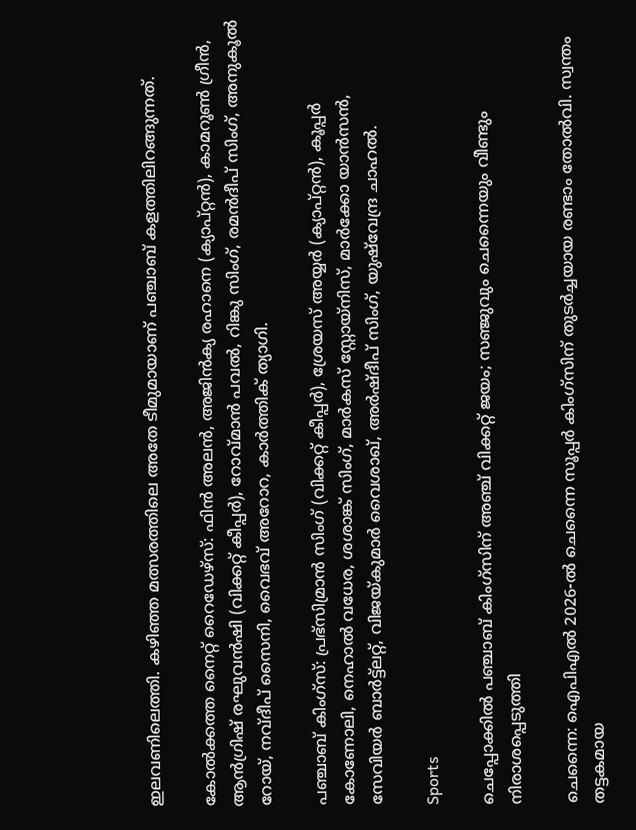ഇലവണിലെത്തി. കഴിഞ്ഞ മത്സരത്തിലെ അതേ ടീമുമായാണ് പഞ്ചാബ് കളത്തിലിറങ്ങുന്നത്.

കോൽക്കത്ത നൈറ്റ് റൈഡേഴ്സ്: ഫിൻ അലൻ, അജിൻക്യ രഹാനെ (ക്യാപ്റ്റൻ), കാമറൂൺ ഗ്രീൻ, ആൻഗ്രിഷ് രഘുവൻഷി (വിക്കറ്റ് കീപ്പർ), റോവ്മാൻ പവൽ, റിങ്കു സിംഗ്, രമൻദീപ് സിംഗ്, അനുകൂൽ റോയ്, നവ്ദീപ് സൈനി, വൈഭവ് അറോറ, കാർത്തിക് ത്യാഗി.

പഞ്ചാബ് കിംഗ്സ്: പ്രഭ്സിമ്രാൻ സിംഗ് (വിക്കറ്റ് കീപ്പർ), ശ്രേയസ് അയ്യർ (ക്യാപ്റ്റൻ), കൂപ്പർ കോണോലി, നെഹാൽ വധേര, ശശാങ്ക് സിംഗ്, മാർകസ് സ്റ്റോയ്നിസ്, മാർക്കോ യാൻസൻ, സേവിയർ ബാർട്ട്ലറ്റ്, വിജയ്കുമാർ വൈശാഖ്, അർഷ്ദീപ് സിംഗ്, യുഷ്‌വേന്ദ്ര ചാഹൽ.

Sports

ചെപ്പോക്കിൽ പഞ്ചാബ് കിംഗ്‌സിന് അഞ്ച് വിക്കറ്റ് ജയം; സഞ്ജുവും ചെന്നൈയും വീണ്ടും നിരാശപ്പെടുത്തി

ചെന്നൈ: ഐപിഎൽ 2026-ൽ ചെന്നൈ സൂപ്പർ കിംഗ്‌സിന് തുടർച്ചയായ രണ്ടാം തോൽവി. സ്വന്തം തട്ടകമായ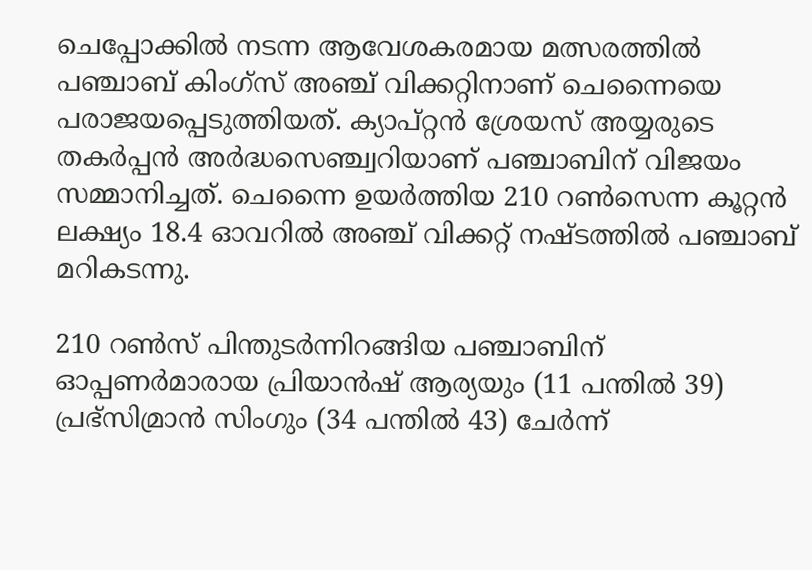ചെപ്പോക്കിൽ നടന്ന ആവേശകരമായ മത്സരത്തിൽ പഞ്ചാബ് കിംഗ്‌സ് അഞ്ച് വിക്കറ്റിനാണ് ചെന്നൈയെ പരാജയപ്പെടുത്തിയത്. ക്യാപ്റ്റൻ ശ്രേയസ് അയ്യരുടെ തകർപ്പൻ അർദ്ധസെഞ്ച്വറിയാണ് പഞ്ചാബിന് വിജയം സമ്മാനിച്ചത്. ചെന്നൈ ഉയർത്തിയ 210 റൺസെന്ന കൂറ്റൻ ലക്ഷ്യം 18.4 ഓവറിൽ അഞ്ച് വിക്കറ്റ് നഷ്ടത്തിൽ പഞ്ചാബ് മറികടന്നു.

210 റൺസ് പിന്തുടർന്നിറങ്ങിയ പഞ്ചാബിന് ഓപ്പണർമാരായ പ്രിയാൻഷ് ആര്യയും (11 പന്തിൽ 39) പ്രഭ്‌സിമ്രാൻ സിംഗും (34 പന്തിൽ 43) ചേർന്ന്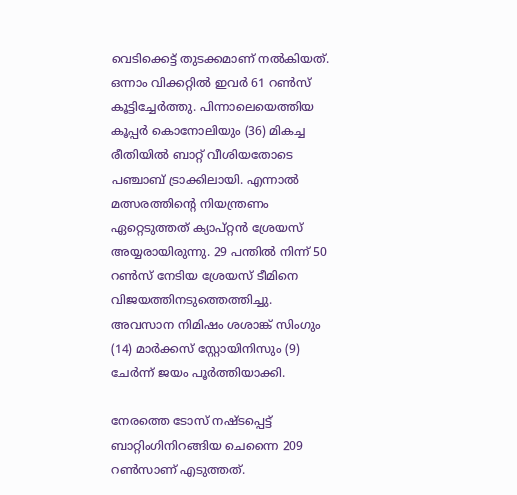വെടിക്കെട്ട് തുടക്കമാണ് നൽകിയത്. ഒന്നാം വിക്കറ്റിൽ ഇവർ 61 റൺസ് കൂട്ടിച്ചേർത്തു. പിന്നാലെയെത്തിയ കൂപ്പർ കൊനോലിയും (36) മികച്ച രീതിയിൽ ബാറ്റ് വീശിയതോടെ പഞ്ചാബ് ട്രാക്കിലായി. എന്നാൽ മത്സരത്തിന്റെ നിയന്ത്രണം ഏറ്റെടുത്തത് ക്യാപ്റ്റൻ ശ്രേയസ് അയ്യരായിരുന്നു. 29 പന്തിൽ നിന്ന് 50 റൺസ് നേടിയ ശ്രേയസ് ടീമിനെ വിജയത്തിനടുത്തെത്തിച്ചു. അവസാന നിമിഷം ശശാങ്ക് സിംഗും (14) മാർക്കസ് സ്റ്റോയിനിസും (9) ചേർന്ന് ജയം പൂർത്തിയാക്കി.

നേരത്തെ ടോസ് നഷ്ടപ്പെട്ട് ബാറ്റിംഗിനിറങ്ങിയ ചെന്നൈ 209 റൺസാണ് എടുത്തത്.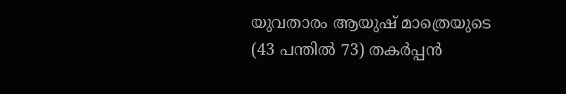യുവതാരം ആയുഷ് മാത്രെയുടെ (43 പന്തിൽ 73) തകർപ്പൻ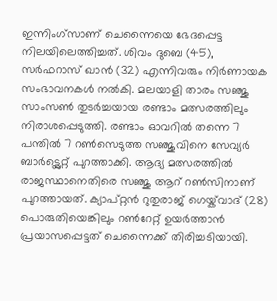ഇന്നിംഗ്‌സാണ് ചെന്നൈയെ ഭേദപ്പെട്ട നിലയിലെത്തിച്ചത്. ശിവം ദുബെ (45), സർഫറാസ് ഖാൻ (32) എന്നിവരും നിർണായക സംഭാവനകൾ നൽകി. മലയാളി താരം സഞ്ജു സാംസൺ തുടർച്ചയായ രണ്ടാം മത്സരത്തിലും നിരാശപ്പെടുത്തി. രണ്ടാം ഓവറിൽ തന്നെ 7 പന്തിൽ 7 റൺസെടുത്ത സഞ്ജുവിനെ സേവ്യർ ബാർട്ട്ലെറ്റ് പുറത്താക്കി. ആദ്യ മത്സരത്തിൽ രാജസ്ഥാനെതിരെ സഞ്ജു ആറ് റൺസിനാണ് പുറത്തായത്. ക്യാപ്റ്റൻ റുതുരാജ് ഗെയ്ക്‌വാദ് (28) പൊരുതിയെങ്കിലും റൺറേറ്റ് ഉയർത്താൻ പ്രയാസപ്പെട്ടത് ചെന്നൈക്ക് തിരിച്ചടിയായി.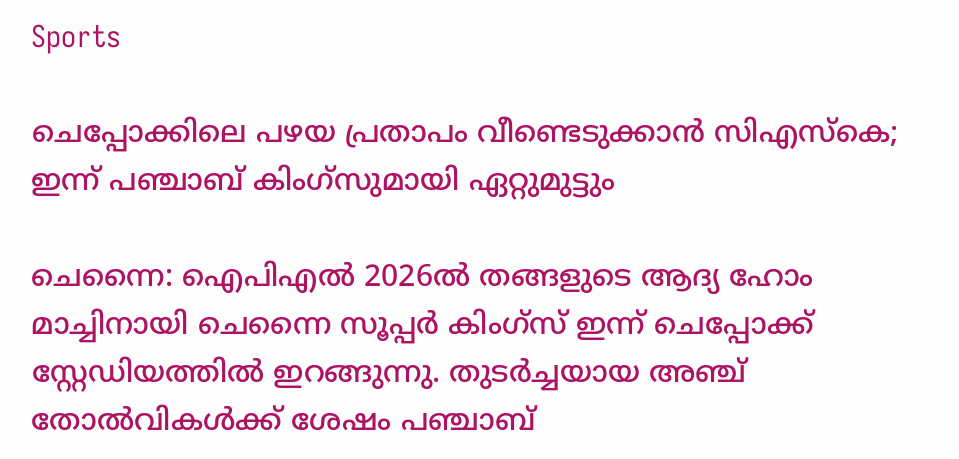Sports

ചെപ്പോക്കിലെ പഴയ പ്രതാപം വീണ്ടെടുക്കാൻ സിഎസ്കെ; ഇന്ന് പഞ്ചാബ് കിംഗ്സുമായി ഏറ്റുമുട്ടും

ചെന്നൈ: ഐപിഎൽ 2026ൽ തങ്ങളുടെ ആദ്യ ഹോം മാച്ചിനായി ചെന്നൈ സൂപ്പർ കിംഗ്സ് ഇന്ന് ചെപ്പോക്ക് സ്റ്റേഡിയത്തിൽ ഇറങ്ങുന്നു. തുടർച്ചയായ അഞ്ച് തോൽവികൾക്ക് ശേഷം പഞ്ചാബ്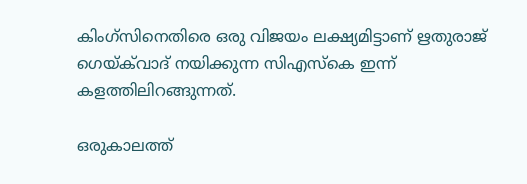കിംഗ്സിനെതിരെ ഒരു വിജയം ലക്ഷ്യമിട്ടാണ് ഋതുരാജ് ഗെയ്‌ക്‌വാദ് നയിക്കുന്ന സിഎസ്കെ ഇന്ന് കളത്തിലിറങ്ങുന്നത്.

ഒരുകാലത്ത്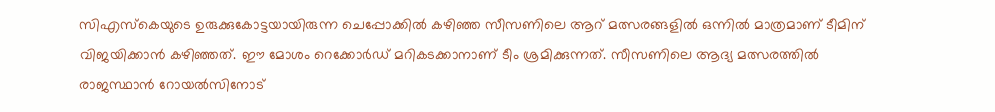സിഎസ്കെയുടെ ഉരുക്കുകോട്ടയായിരുന്ന ചെപ്പോക്കിൽ കഴിഞ്ഞ സീസണിലെ ആറ് മത്സരങ്ങളിൽ ഒന്നിൽ മാത്രമാണ് ടീമിന് വിജയിക്കാൻ കഴിഞ്ഞത്. ഈ മോശം റെക്കോർഡ് മറികടക്കാനാണ് ടീം ശ്രമിക്കുന്നത്. സീസണിലെ ആദ്യ മത്സരത്തിൽ രാജസ്ഥാൻ റോയൽസിനോട്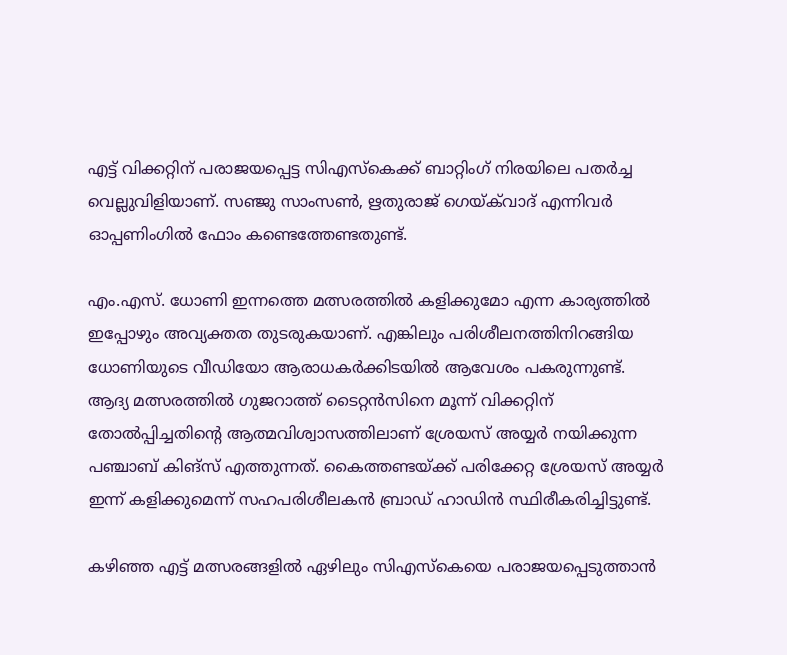എട്ട് വിക്കറ്റിന് പരാജയപ്പെട്ട സിഎസ്കെക്ക് ബാറ്റിംഗ് നിരയിലെ പതർച്ച വെല്ലുവിളിയാണ്. സഞ്ജു സാംസൺ, ഋതുരാജ് ഗെയ്‌ക്‌വാദ് എന്നിവർ ഓപ്പണിംഗിൽ ഫോം കണ്ടെത്തേണ്ടതുണ്ട്.

എം.എസ്. ധോണി ഇന്നത്തെ മത്സരത്തിൽ കളിക്കുമോ എന്ന കാര്യത്തിൽ ഇപ്പോഴും അവ്യക്തത തുടരുകയാണ്. എങ്കിലും പരിശീലനത്തിനിറങ്ങിയ ധോണിയുടെ വീഡിയോ ആരാധകർക്കിടയിൽ ആവേശം പകരുന്നുണ്ട്. ആദ്യ മത്സരത്തിൽ ഗുജറാത്ത് ടൈറ്റൻസിനെ മൂന്ന് വിക്കറ്റിന് തോൽപ്പിച്ചതിന്‍റെ ആത്മവിശ്വാസത്തിലാണ് ശ്രേയസ് അയ്യർ നയിക്കുന്ന പഞ്ചാബ് കിങ്‌സ് എത്തുന്നത്. കൈത്തണ്ടയ്ക്ക് പരിക്കേറ്റ ശ്രേയസ് അയ്യർ ഇന്ന് കളിക്കുമെന്ന് സഹപരിശീലകൻ ബ്രാഡ് ഹാഡിൻ സ്ഥിരീകരിച്ചിട്ടുണ്ട്.

കഴിഞ്ഞ എട്ട് മത്സരങ്ങളിൽ ഏഴിലും സിഎസ്കെയെ പരാജയപ്പെടുത്താൻ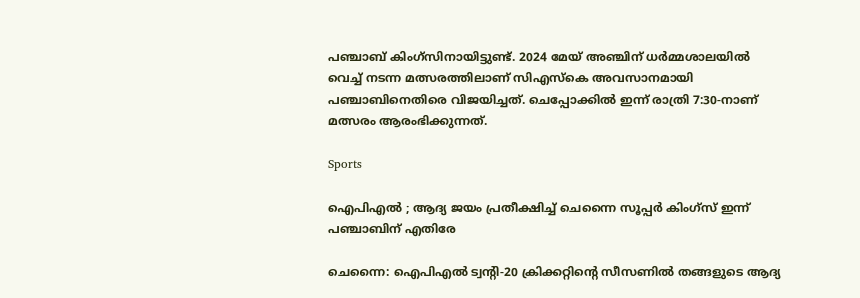പഞ്ചാബ് കിംഗ്സിനായിട്ടുണ്ട്. 2024 മേയ് അഞ്ചിന് ധർമ്മശാലയിൽ വെച്ച് നടന്ന മത്സരത്തിലാണ് സിഎസ്കെ അവസാനമായി പഞ്ചാബിനെതിരെ വിജയിച്ചത്. ചെപ്പോക്കിൽ ഇന്ന് രാത്രി 7:30-നാണ് മത്സരം ആരംഭിക്കുന്നത്.

Sports

ഐപിഎല്‍ ; ആദ്യ ജയം പ്രതീക്ഷിച്ച് ചെന്നൈ സൂപ്പർ കിംഗ്സ് ഇന്ന് പഞ്ചാബിന് എതിരേ

ചെന്നൈ: ഐപിഎല്‍ ട്വന്‍റി-20 ക്രിക്കറ്റിന്‍റെ സീസണില്‍ തങ്ങളുടെ ആദ്യ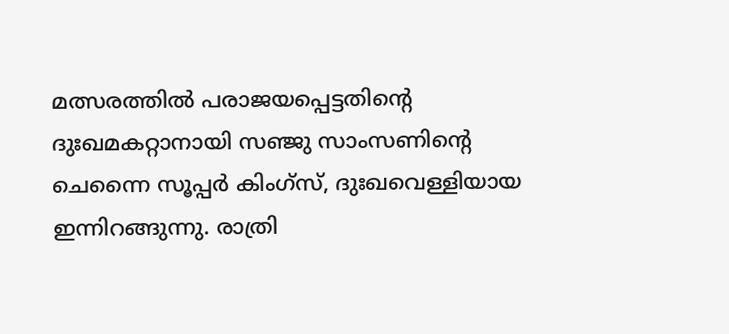മത്സരത്തില്‍ പരാജയപ്പെട്ടതിന്‍റെ ദുഃഖമകറ്റാനായി സഞ്ജു സാംസണിന്‍റെ ചെന്നൈ സൂപ്പര്‍ കിംഗ്‌സ്, ദുഃഖവെള്ളിയായ ഇന്നിറങ്ങുന്നു. രാത്രി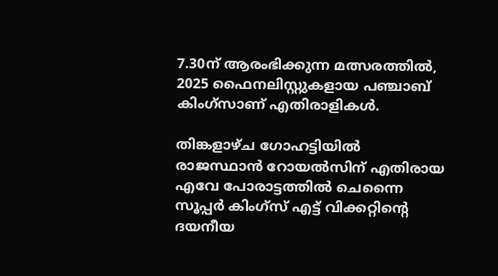7.30ന് ആരംഭിക്കുന്ന മത്സരത്തില്‍, 2025 ഫൈനലിസ്റ്റുകളായ പഞ്ചാബ് കിംഗ്‌സാണ് എതിരാളികള്‍.

തിങ്കളാഴ്ച ഗോഹട്ടിയില്‍ രാജസ്ഥാന്‍ റോയല്‍സിന് എതിരായ എവേ പോരാട്ടത്തില്‍ ചെന്നൈ സൂപ്പര്‍ കിംഗ്‌സ് എട്ട് വിക്കറ്റിന്‍റെ ദയനീയ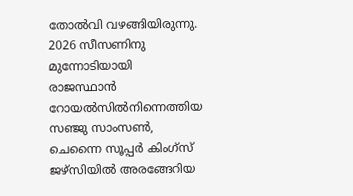തോല്‍വി വഴങ്ങിയിരുന്നു. 2026 സീസണിനു മുന്നോടിയായി രാജസ്ഥാന്‍ റോയല്‍സില്‍നിന്നെത്തിയ സഞ്ജു സാംസണ്‍, ചെന്നൈ സൂപ്പര്‍ കിംഗ്‌സ് ജഴ്‌സിയില്‍ അരങ്ങേറിയ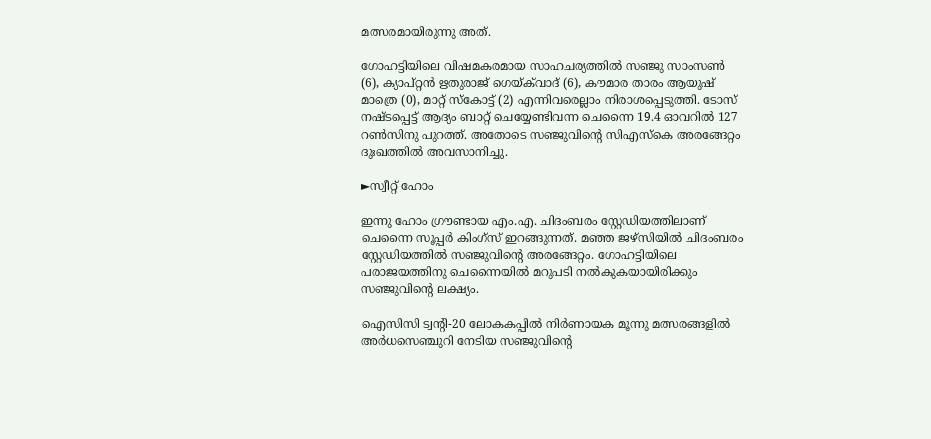മത്സരമായിരുന്നു അത്.

ഗോഹട്ടിയിലെ വിഷമകരമായ സാഹചര്യത്തില്‍ സഞ്ജു സാംസണ്‍ (6), ക്യാപ്റ്റന്‍ ഋതുരാജ് ഗെയ്ക്‌വാദ് (6), കൗമാര താരം ആയുഷ് മാത്രെ (0), മാറ്റ് സ്‌കോട്ട് (2) എന്നിവരെല്ലാം നിരാശപ്പെടുത്തി. ടോസ് നഷ്ടപ്പെട്ട് ആദ്യം ബാറ്റ് ചെയ്യേണ്ടിവന്ന ചെന്നൈ 19.4 ഓവറില്‍ 127 റണ്‍സിനു പുറത്ത്. അതോടെ സഞ്ജുവിന്‍റെ സിഎസ്‌കെ അരങ്ങേറ്റം ദുഃഖത്തില്‍ അവസാനിച്ചു.

►സ്വീറ്റ് ഹോം

ഇന്നു ഹോം ഗ്രൗണ്ടായ എം.എ. ചിദംബരം സ്റ്റേഡിയത്തിലാണ് ചെന്നൈ സൂപ്പര്‍ കിംഗ്‌സ് ഇറങ്ങുന്നത്. മഞ്ഞ ജഴ്‌സിയില്‍ ചിദംബരം സ്റ്റേഡിയത്തില്‍ സഞ്ജുവിന്‍റെ അരങ്ങേറ്റം. ഗോഹട്ടിയിലെ പരാജയത്തിനു ചെന്നൈയില്‍ മറുപടി നല്‍കുകയായിരിക്കും സഞ്ജുവിന്‍റെ ലക്ഷ്യം.

ഐസിസി ട്വന്‍റി-20 ലോകകപ്പില്‍ നിര്‍ണായക മൂന്നു മത്സരങ്ങളില്‍ അര്‍ധസെഞ്ചുറി നേടിയ സഞ്ജുവിന്‍റെ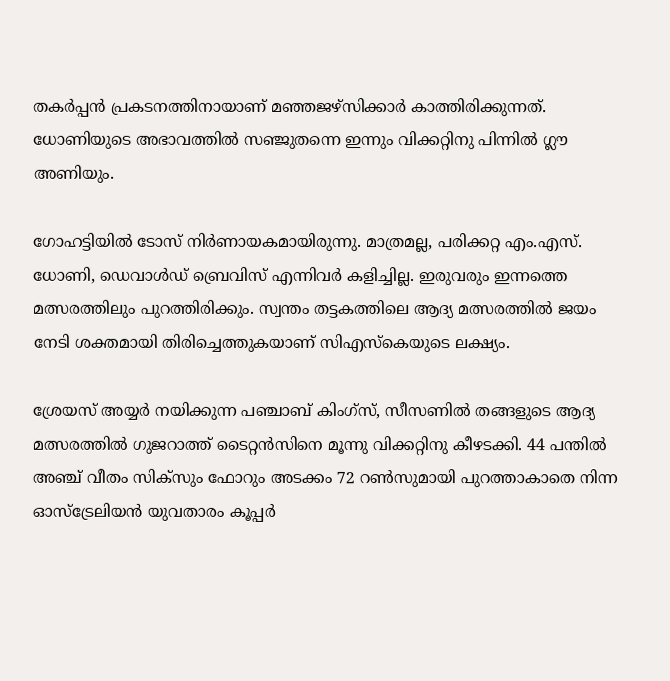തകര്‍പ്പന്‍ പ്രകടനത്തിനായാണ് മഞ്ഞജഴ്‌സിക്കാര്‍ കാത്തിരിക്കുന്നത്. ധോണിയുടെ അഭാവത്തില്‍ സഞ്ജുതന്നെ ഇന്നും വിക്കറ്റിനു പിന്നില്‍ ഗ്ലൗ അണിയും.

ഗോഹട്ടിയില്‍ ടോസ് നിര്‍ണായകമായിരുന്നു. മാത്രമല്ല, പരിക്കറ്റ എം.എസ്. ധോണി, ഡെവാള്‍ഡ് ബ്രെവിസ് എന്നിവര്‍ കളിച്ചില്ല. ഇരുവരും ഇന്നത്തെ മത്സരത്തിലും പുറത്തിരിക്കും. സ്വന്തം തട്ടകത്തിലെ ആദ്യ മത്സരത്തില്‍ ജയം നേടി ശക്തമായി തിരിച്ചെത്തുകയാണ് സിഎസ്‌കെയുടെ ലക്ഷ്യം.

ശ്രേയസ് അയ്യര്‍ നയിക്കുന്ന പഞ്ചാബ് കിംഗ്‌സ്, സീസണില്‍ തങ്ങളുടെ ആദ്യ മത്സരത്തില്‍ ഗുജറാത്ത് ടൈറ്റന്‍സിനെ മൂന്നു വിക്കറ്റിനു കീഴടക്കി. 44 പന്തില്‍ അഞ്ച് വീതം സിക്‌സും ഫോറും അടക്കം 72 റണ്‍സുമായി പുറത്താകാതെ നിന്ന ഓസ്‌ട്രേലിയന്‍ യുവതാരം കൂപ്പര്‍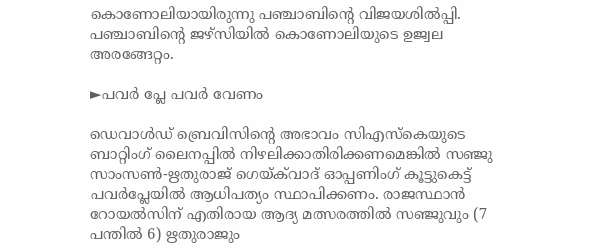കൊണോലിയായിരുന്നു പഞ്ചാബിന്‍റെ വിജയശില്‍പ്പി. പഞ്ചാബിന്‍റെ ജഴ്‌സിയില്‍ കൊണോലിയുടെ ഉജ്വല അരങ്ങേറ്റം.

►പവര്‍ പ്ലേ പവർ വേണം

ഡെവാള്‍ഡ് ബ്രെവിസിന്‍റെ അഭാവം സിഎസ്‌കെയുടെ ബാറ്റിംഗ് ലൈനപ്പില്‍ നിഴലിക്കാതിരിക്കണമെങ്കില്‍ സഞ്ജു സാംസണ്‍-ഋതുരാജ് ഗെയ്ക്‌വാദ് ഓപ്പണിംഗ് കൂട്ടുകെട്ട് പവര്‍പ്ലേയില്‍ ആധിപത്യം സ്ഥാപിക്കണം. രാജസ്ഥാന്‍ റോയല്‍സിന് എതിരായ ആദ്യ മത്സരത്തില്‍ സഞ്ജുവും (7 പന്തില്‍ 6) ഋതുരാജും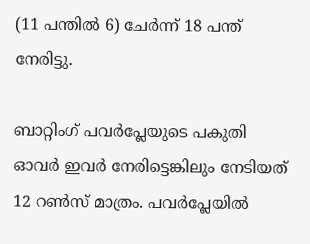(11 പന്തില്‍ 6) ചേര്‍ന്ന് 18 പന്ത് നേരിട്ടു.

ബാറ്റിംഗ് പവര്‍പ്ലേയുടെ പകുതി ഓവര്‍ ഇവര്‍ നേരിട്ടെങ്കിലും നേടിയത് 12 റണ്‍സ് മാത്രം. പവര്‍പ്ലേയില്‍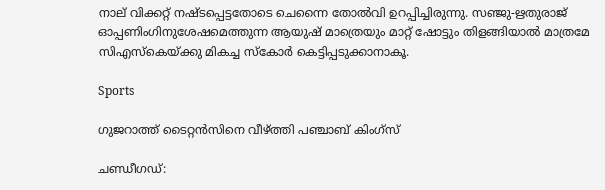നാല് വിക്കറ്റ് നഷ്ടപ്പെട്ടതോടെ ചെന്നൈ തോല്‍വി ഉറപ്പിച്ചിരുന്നു. സഞ്ജു-ഋതുരാജ് ഓപ്പണിംഗിനുശേഷമെത്തുന്ന ആയുഷ് മാത്രെയും മാറ്റ് ഷോട്ടും തിളങ്ങിയാല്‍ മാത്രമേ സിഎസ്‌കെയ്ക്കു മികച്ച സ്‌കോര്‍ കെട്ടിപ്പടുക്കാനാകൂ.

Sports

ഗുജറാത്ത് ടൈറ്റന്‍സിനെ വീഴ്ത്തി പഞ്ചാബ് കിംഗ്സ്

ചണ്ഡീഗഡ്: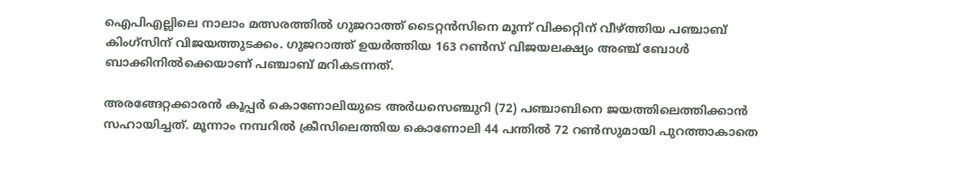ഐപിഎല്ലിലെ നാലാം മത്സരത്തിൽ ഗുജറാത്ത് ടൈറ്റന്‍സിനെ മൂന്ന് വിക്കറ്റിന് വീഴ്ത്തിയ പഞ്ചാബ് കിംഗ്സിന് വിജയത്തുടക്കം. ഗുജറാത്ത് ഉയർത്തിയ 163 റണ്‍സ് വിജയലക്ഷ്യം അഞ്ച് ബോൾ ബാക്കിനിൽക്കെയാണ് പഞ്ചാബ് മറികടന്നത്.

അരങ്ങേറ്റക്കാരൻ കൂപ്പര്‍ കൊണോലിയുടെ അര്‍ധസെഞ്ചുറി (72) പഞ്ചാബിനെ ജയത്തിലെത്തിക്കാൻ സഹായിച്ചത്. മൂന്നാം നമ്പറില്‍ ക്രീസിലെത്തിയ കൊണോലി 44 പന്തില്‍ 72 റണ്‍സുമായി പുറത്താകാതെ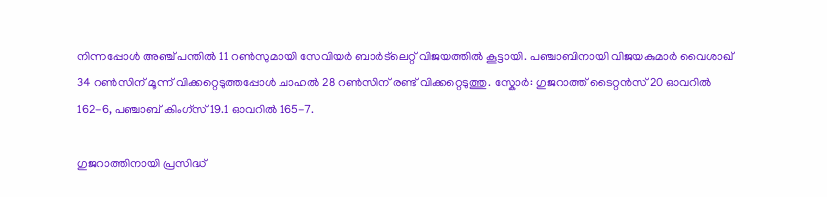നിന്നപ്പോള്‍ അഞ്ച് പന്തില്‍ 11 റണ്‍സുമായി സേവിയര്‍ ബാര്‍ട്‌ലെറ്റ് വിജയത്തില്‍ കൂട്ടായി. പഞ്ചാബിനായി വിജയകുമാര്‍ വൈശാഖ് 34 റണ്‍സിന് മൂന്ന് വിക്കറ്റെടുത്തപ്പോള്‍ ചാഹല്‍ 28 റണ്‍സിന് രണ്ട് വിക്കറ്റെടുത്തു. സ്കോര്‍: ഗുജറാത്ത് ടൈറ്റന്‍സ് 20 ഓവറില്‍ 162-6, പഞ്ചാബ് കിംഗ്സ് 19.1 ഓവറില്‍ 165-7.

ഗുജറാത്തിനായി പ്രസിദ്ധ്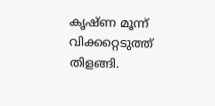കൃഷ്ണ മൂന്ന് വിക്കറ്റെടുത്ത് തിളങ്ങി.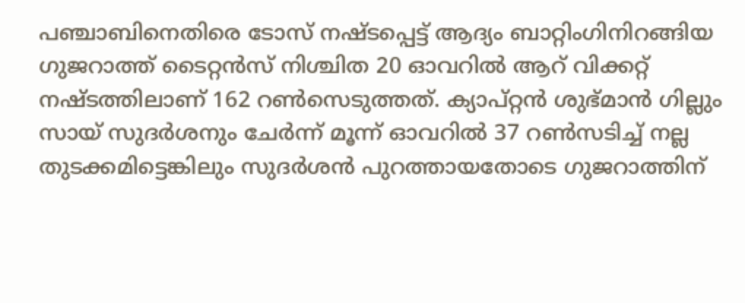പഞ്ചാബിനെതിരെ ടോസ് നഷ്ടപ്പെട്ട് ആദ്യം ബാറ്റിംഗിനിറങ്ങിയ ഗുജറാത്ത് ടൈറ്റൻസ് നിശ്ചിത 20 ഓവറിൽ ആറ് വിക്കറ്റ് നഷ്ടത്തിലാണ് 162 റൺസെടുത്തത്. ക്യാപ്റ്റൻ ശുഭ്മാൻ ഗില്ലും സായ് സുദര്‍ശനും ചേര്‍ന്ന് മൂന്ന് ഓവറില്‍ 37 റണ്‍സടിച്ച് നല്ല തുടക്കമിട്ടെങ്കിലും സുദര്‍ശന്‍ പുറത്തായതോടെ ഗുജറാത്തിന്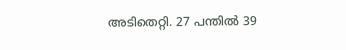അടിതെറ്റി. 27 പന്തില്‍ 39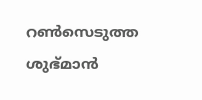റണ്‍സെടുത്ത ശുഭ്മാന്‍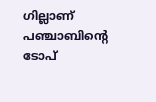ഗില്ലാണ് പഞ്ചാബിന്‍റെ ടോപ്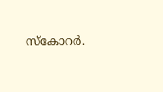സ്കോറര്‍.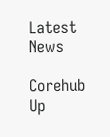Latest News

Corehub Up